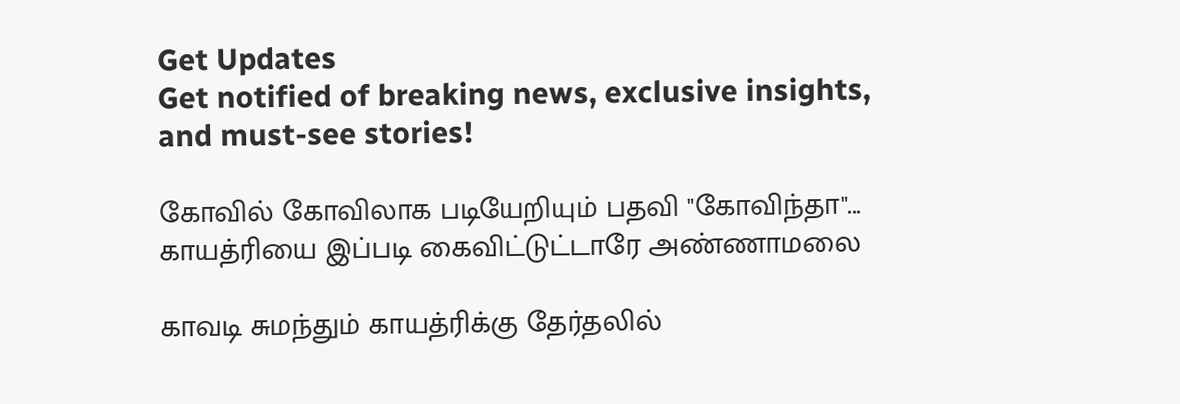Get Updates
Get notified of breaking news, exclusive insights, and must-see stories!

கோவில் கோவிலாக படியேறியும் பதவி "கோவிந்தா"... காயத்ரியை இப்படி கைவிட்டுட்டாரே அண்ணாமலை

காவடி சுமந்தும் காயத்ரிக்கு தேர்தலில்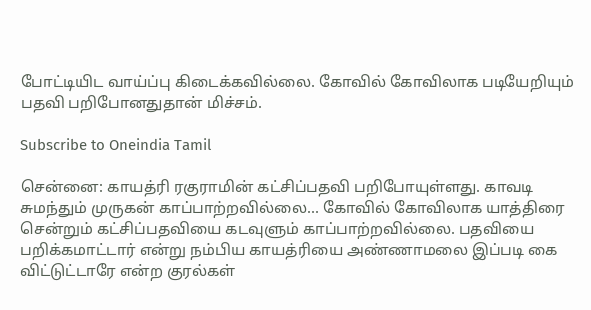போட்டியிட வாய்ப்பு கிடைக்கவில்லை. கோவில் கோவிலாக படியேறியும் பதவி பறிபோனதுதான் மிச்சம்.

Subscribe to Oneindia Tamil

சென்னை: காயத்ரி ரகுராமின் கட்சிப்பதவி பறிபோயுள்ளது. காவடி சுமந்தும் முருகன் காப்பாற்றவில்லை... கோவில் கோவிலாக யாத்திரை சென்றும் கட்சிப்பதவியை கடவுளும் காப்பாற்றவில்லை. பதவியை பறிக்கமாட்டார் என்று நம்பிய காயத்ரியை அண்ணாமலை இப்படி கை விட்டுட்டாரே என்ற குரல்கள்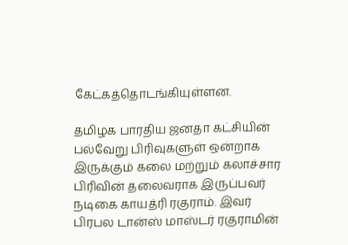கேட்கத்தொடங்கியுள்ளன.

தமிழக பாரதிய ஜனதா கட்சியின் பல்வேறு பிரிவுகளுள் ஒன்றாக இருக்கும் கலை மற்றும் கலாச்சார பிரிவின் தலைவராக இருப்பவர் நடிகை காயத்ரி ரகுராம். இவர் பிரபல டான்ஸ் மாஸ்டர் ரகுராமின்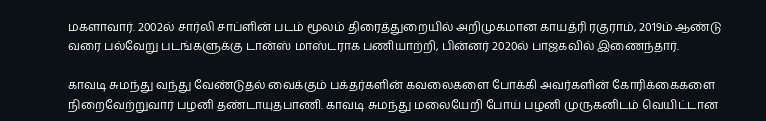மகளாவார். 2002ல் சார்லி சாப்ளின் படம் மூலம் திரைத்துறையில் அறிமுகமான காயத்ரி ரகுராம், 2019ம் ஆண்டு வரை பல்வேறு படங்களுக்கு டான்ஸ் மாஸ்டராக பணியாற்றி, பின்னர் 2020ல் பாஜகவில் இணைந்தார்.

காவடி சுமந்து வந்து வேண்டுதல் வைக்கும் பக்தர்களின் கவலைகளை போக்கி அவர்களின் கோரிக்கைகளை நிறைவேற்றுவார் பழனி தண்டாயுதபாணி. காவடி சுமந்து மலையேறி போய் பழனி முருகனிடம் வெயிட்டான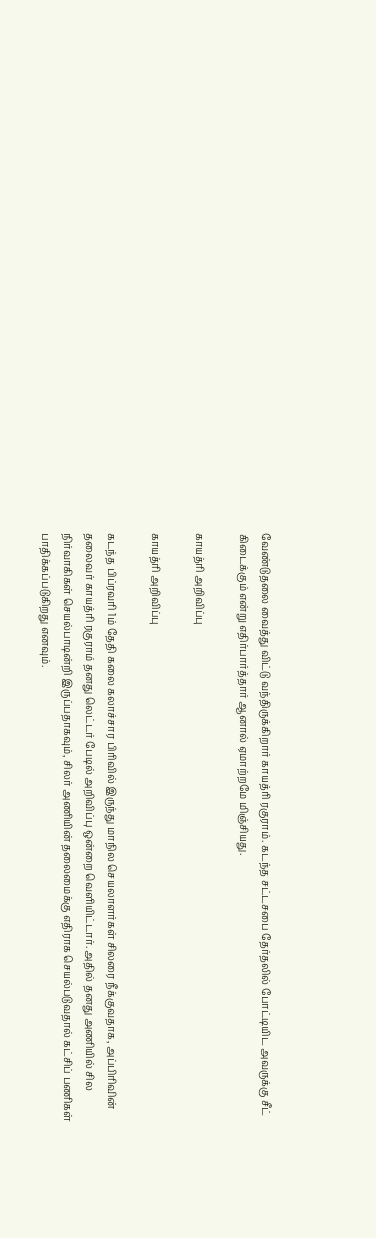வேண்டுதலை வைத்து விட்டு வந்திருக்கிறார் காயத்ரி ரகுராம். கடந்த சட்டசபை தேர்தலில் போட்டியிட அவருக்கு சீட் கிடைக்கும் என்று எதிர்பார்த்தார் ஆனால் ஏமாற்றமே மிஞ்சியது.

காயத்ரி அறிவிப்பு

காயத்ரி அறிவிப்பு

கடந்த பிப்ரவரி 1ம் தேதி கலை கலாச்சார பிரிவில் இருந்து மாநில செயலாளர்கள் சிலரை நீக்குவதாக, அப்பிரிவின் தலைவர் காயத்ரி ரகுராம் தனது லெட்டர் பேடில் அறிவிப்பு ஒன்றை வெளியிட்டார். அதில் தனது அணியில் சில நிர்வாகிகள் செயல்பாடின்றி இருப்பதாகவும், சிலர் அணியின் தலைமைக்கு எதிராக செயல்படுவதால் கட்சிப் பணிகள் பாதிக்கப்படுகிறது எனவும்.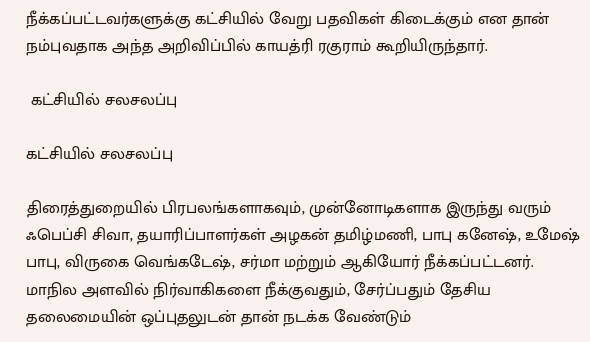நீக்கப்பட்டவர்களுக்கு கட்சியில் வேறு பதவிகள் கிடைக்கும் என தான் நம்புவதாக அந்த அறிவிப்பில் காயத்ரி ரகுராம் கூறியிருந்தார்.

 கட்சியில் சலசலப்பு

கட்சியில் சலசலப்பு

திரைத்துறையில் பிரபலங்களாகவும், முன்னோடிகளாக இருந்து வரும் ஃபெப்சி சிவா, தயாரிப்பாளர்கள் அழகன் தமிழ்மணி, பாபு கனேஷ், உமேஷ் பாபு, விருகை வெங்கடேஷ், சர்மா மற்றும் ஆகியோர் நீக்கப்பட்டனர்.
மாநில அளவில் நிர்வாகிகளை நீக்குவதும், சேர்ப்பதும் தேசிய தலைமையின் ஒப்புதலுடன் தான் நடக்க வேண்டும்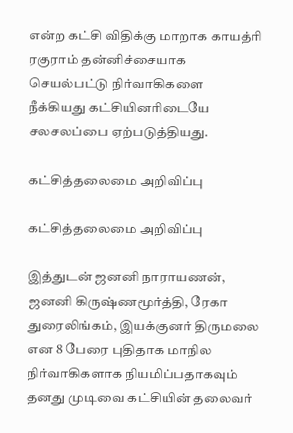என்ற கட்சி விதிக்கு மாறாக காயத்ரி ரகுராம் தன்னிச்சையாக செயல்பட்டு நிர்வாகிகளை நீக்கியது கட்சியினரிடையே சலசலப்பை ஏற்படுத்தியது.

கட்சித்தலைமை அறிவிப்பு

கட்சித்தலைமை அறிவிப்பு

இத்துடன் ஜனனி நாராயணன், ஜனனி கிருஷ்ணமூர்த்தி, ரேகா துரைலிங்கம், இயக்குனர் திருமலை என 8 பேரை புதிதாக மாநில நிர்வாகிகளாக நியமிப்பதாகவும் தனது முடிவை கட்சியின் தலைவர்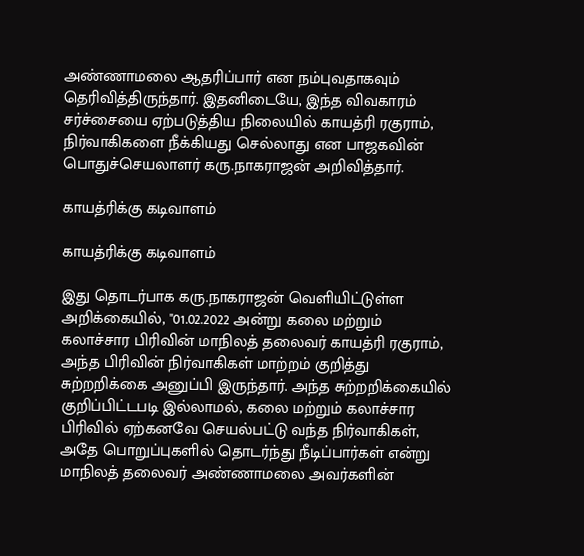அண்ணாமலை ஆதரிப்பார் என நம்புவதாகவும் தெரிவித்திருந்தார். இதனிடையே, இந்த விவகாரம் சர்ச்சையை ஏற்படுத்திய நிலையில் காயத்ரி ரகுராம், நிர்வாகிகளை நீக்கியது செல்லாது என பாஜகவின் பொதுச்செயலாளர் கரு.நாகராஜன் அறிவித்தார்.

காயத்ரிக்கு கடிவாளம்

காயத்ரிக்கு கடிவாளம்

இது தொடர்பாக கரு.நாகராஜன் வெளியிட்டுள்ள அறிக்கையில், "01.02.2022 அன்று கலை மற்றும் கலாச்சார பிரிவின் மாநிலத் தலைவர் காயத்ரி ரகுராம், அந்த பிரிவின் நிர்வாகிகள் மாற்றம் குறித்து சுற்றறிக்கை அனுப்பி இருந்தார். அந்த சுற்றறிக்கையில் குறிப்பிட்டபடி இல்லாமல், கலை மற்றும் கலாச்சார பிரிவில் ஏற்கனவே செயல்பட்டு வந்த நிர்வாகிகள், அதே பொறுப்புகளில் தொடர்ந்து நீடிப்பார்கள் என்று மாநிலத் தலைவர் அண்ணாமலை அவர்களின்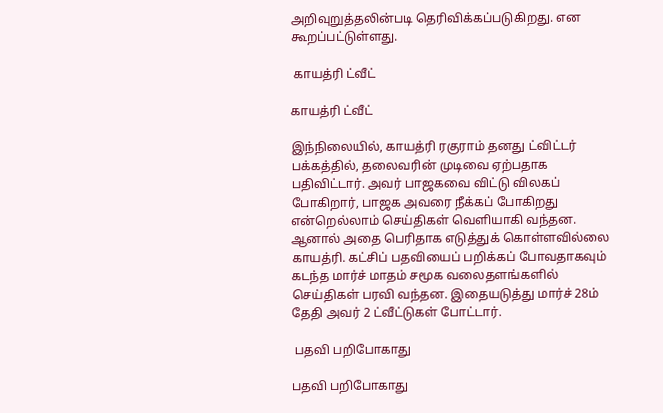அறிவுறுத்தலின்படி தெரிவிக்கப்படுகிறது. என கூறப்பட்டுள்ளது.

 காயத்ரி ட்வீட்

காயத்ரி ட்வீட்

இந்நிலையில், காயத்ரி ரகுராம் தனது ட்விட்டர் பக்கத்தில், தலைவரின் முடிவை ஏற்பதாக பதிவிட்டார். அவர் பாஜகவை விட்டு விலகப் போகிறார், பாஜக அவரை நீக்கப் போகிறது என்றெல்லாம் செய்திகள் வெளியாகி வந்தன. ஆனால் அதை பெரிதாக எடுத்துக் கொள்ளவில்லை காயத்ரி. கட்சிப் பதவியைப் பறிக்கப் போவதாகவும் கடந்த மார்ச் மாதம் சமூக வலைதளங்களில் செய்திகள் பரவி வந்தன. இதையடுத்து மார்ச் 28ம் தேதி அவர் 2 ட்வீட்டுகள் போட்டார்.

 பதவி பறிபோகாது

பதவி பறிபோகாது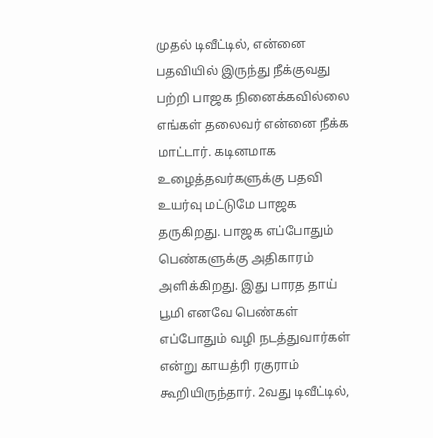முதல் டிவீட்டில், என்னை பதவியில் இருந்து நீக்குவது பற்றி பாஜக நினைக்கவில்லை எங்கள் தலைவர் என்னை நீக்க மாட்டார். கடினமாக உழைத்தவர்களுக்கு பதவி உயர்வு மட்டுமே பாஜக தருகிறது. பாஜக எப்போதும் பெண்களுக்கு அதிகாரம் அளிக்கிறது. இது பாரத தாய் பூமி எனவே பெண்கள் எப்போதும் வழி நடத்துவார்கள் என்று காயத்ரி ரகுராம் கூறியிருந்தார். 2வது டிவீட்டில்,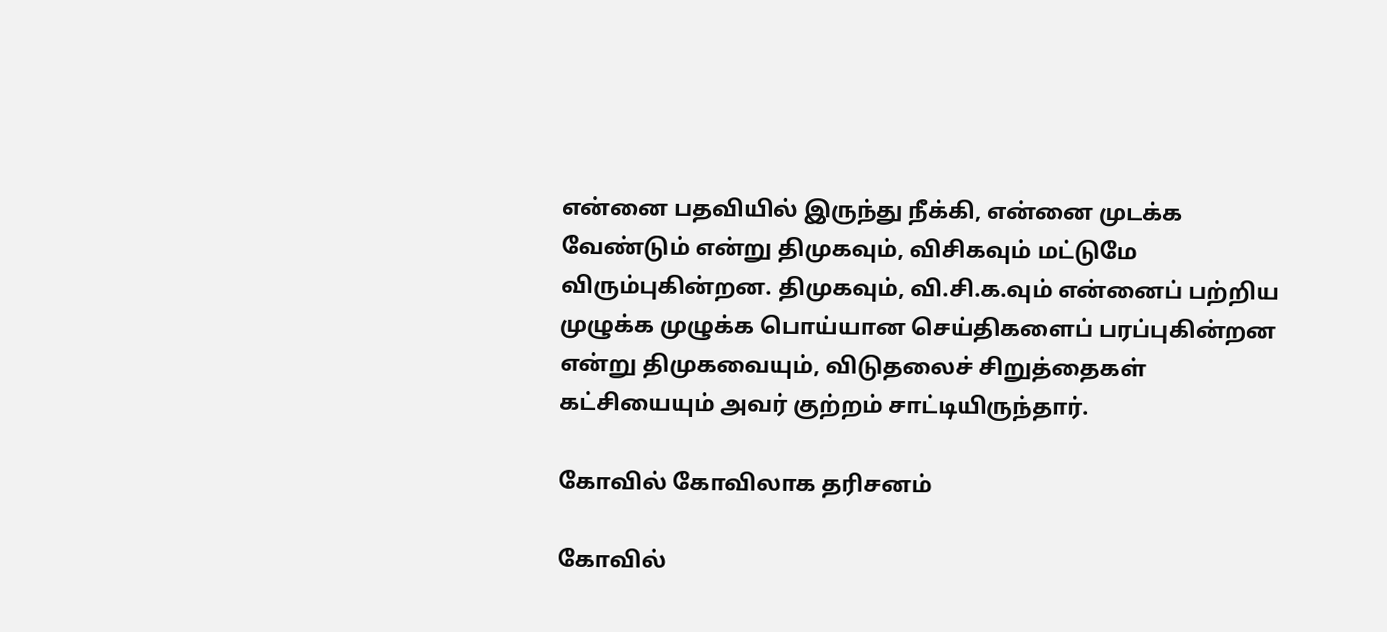என்னை பதவியில் இருந்து நீக்கி, என்னை முடக்க வேண்டும் என்று திமுகவும், விசிகவும் மட்டுமே விரும்புகின்றன. திமுகவும், வி.சி.க.வும் என்னைப் பற்றிய முழுக்க முழுக்க பொய்யான செய்திகளைப் பரப்புகின்றன என்று திமுகவையும், விடுதலைச் சிறுத்தைகள் கட்சியையும் அவர் குற்றம் சாட்டியிருந்தார்.

கோவில் கோவிலாக தரிசனம்

கோவில்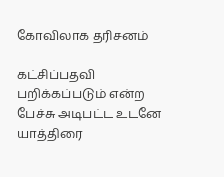கோவிலாக தரிசனம்

கட்சிப்பதவி பறிக்கப்படும் என்ற பேச்சு அடிபட்ட உடனே யாத்திரை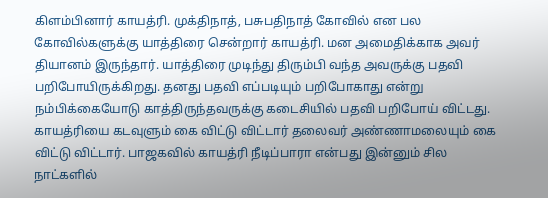கிளம்பினார் காயத்ரி. முக்திநாத், பசுபதிநாத் கோவில் என பல கோவில்களுக்கு யாத்திரை சென்றார் காயத்ரி. மன அமைதிக்காக அவர் தியானம் இருந்தார். யாத்திரை முடிந்து திரும்பி வந்த அவருக்கு பதவி பறிபோயிருக்கிறது. தனது பதவி எப்படியும் பறிபோகாது என்று நம்பிக்கையோடு காத்திருந்தவருக்கு கடைசியில் பதவி பறிபோய் விட்டது. காயத்ரியை கடவுளும் கை விட்டு விட்டார் தலைவர் அண்ணாமலையும் கை விட்டு விட்டார். பாஜகவில் காயத்ரி நீடிப்பாரா என்பது இன்னும் சில நாட்களில்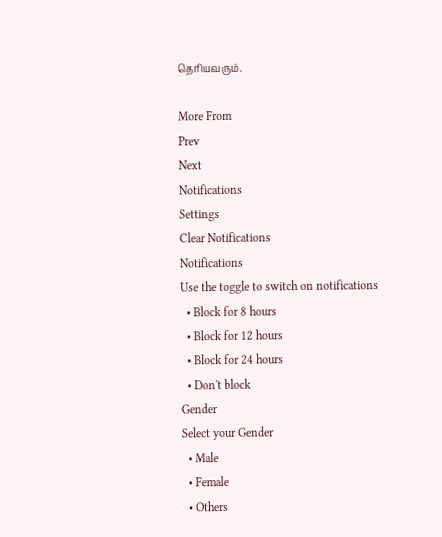தெரியவரும்.

More From
Prev
Next
Notifications
Settings
Clear Notifications
Notifications
Use the toggle to switch on notifications
  • Block for 8 hours
  • Block for 12 hours
  • Block for 24 hours
  • Don't block
Gender
Select your Gender
  • Male
  • Female
  • Others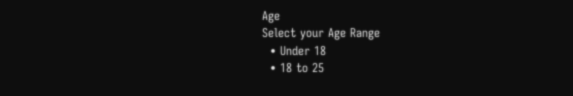Age
Select your Age Range
  • Under 18
  • 18 to 25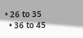• 26 to 35
  • 36 to 45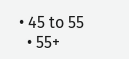• 45 to 55
  • 55+